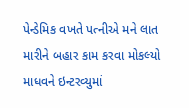પેન્ડેમિક વખતે પત્નીએ મને લાત મારીને બહાર કામ કરવા મોકલ્યો
માધવને ઇન્ટરવ્યુમાં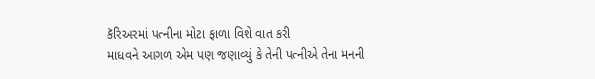કૅરિઅરમાં પત્નીના મોટા ફાળા વિશે વાત કરી
માધવને આગળ એમ પણ જણાવ્યું કે તેની પત્નીએ તેના મનની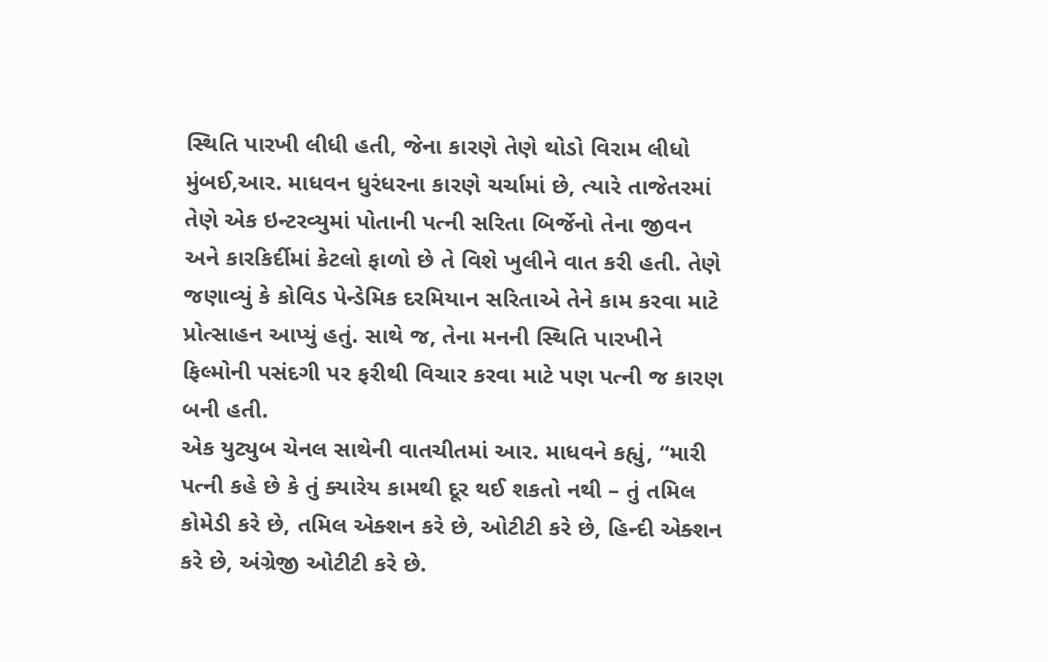સ્થિતિ પારખી લીધી હતી, જેના કારણે તેણે થોડો વિરામ લીધો
મુંબઈ,આર. માધવન ધુરંધરના કારણે ચર્ચામાં છે, ત્યારે તાજેતરમાં તેણે એક ઇન્ટરવ્યુમાં પોતાની પત્ની સરિતા બિર્જેનો તેના જીવન અને કારકિર્દીમાં કેટલો ફાળો છે તે વિશે ખુલીને વાત કરી હતી. તેણે જણાવ્યું કે કોવિડ પેન્ડેમિક દરમિયાન સરિતાએ તેને કામ કરવા માટે પ્રોત્સાહન આપ્યું હતું. સાથે જ, તેના મનની સ્થિતિ પારખીને ફિલ્મોની પસંદગી પર ફરીથી વિચાર કરવા માટે પણ પત્ની જ કારણ બની હતી.
એક યુટ્યુબ ચેનલ સાથેની વાતચીતમાં આર. માધવને કહ્યું, “મારી પત્ની કહે છે કે તું ક્યારેય કામથી દૂર થઈ શકતો નથી – તું તમિલ કોમેડી કરે છે, તમિલ એક્શન કરે છે, ઓટીટી કરે છે, હિન્દી એક્શન કરે છે, અંગ્રેજી ઓટીટી કરે છે.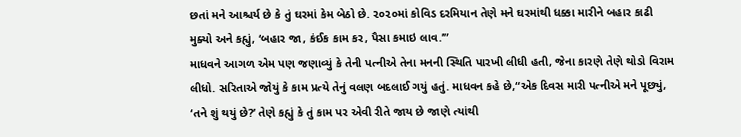છતાં મને આશ્ચર્ય છે કે તું ઘરમાં કેમ બેઠો છે. ૨૦૨૦માં કોવિડ દરમિયાન તેણે મને ઘરમાંથી ધક્કા મારીને બહાર કાઢી મુક્યો અને કહ્યું, ‘બહાર જા, કંઈક કામ કર, પૈસા કમાઇ લાવ.’”
માધવને આગળ એમ પણ જણાવ્યું કે તેની પત્નીએ તેના મનની સ્થિતિ પારખી લીધી હતી, જેના કારણે તેણે થોડો વિરામ લીધો. સરિતાએ જોયું કે કામ પ્રત્યે તેનું વલણ બદલાઈ ગયું હતું. માધવન કહે છે,“એક દિવસ મારી પત્નીએ મને પૂછ્યું, ‘તને શું થયું છે?’ તેણે કહ્યું કે તું કામ પર એવી રીતે જાય છે જાણે ત્યાંથી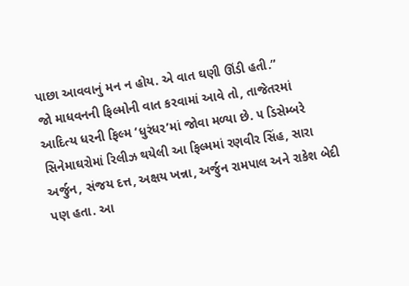પાછા આવવાનું મન ન હોય. એ વાત ઘણી ઊંડી હતી.”
જો માધવનની ફિલ્મોની વાત કરવામાં આવે તો, તાજેતરમાં આદિત્ય ધરની ફિલ્મ ‘ધુરંધર’માં જોવા મળ્યા છે. ૫ ડિસેમ્બરે સિનેમાઘરોમાં રિલીઝ થયેલી આ ફિલ્મમાં રણવીર સિંહ, સારા અર્જુન, સંજય દત્ત, અક્ષય ખન્ના, અર્જુન રામપાલ અને રાકેશ બેદી પણ હતા. આ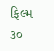ફિલ્મ ૩૦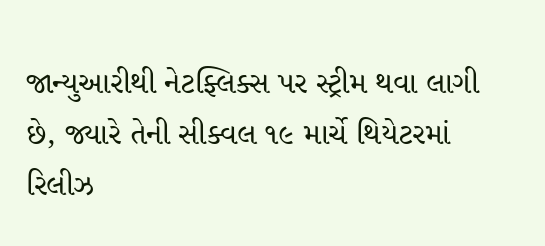જાન્યુઆરીથી નેટફ્લિક્સ પર સ્ટ્રીમ થવા લાગી છે, જ્યારે તેની સીક્વલ ૧૯ માર્ચે થિયેટરમાં રિલીઝ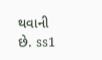થવાની છે. ss1